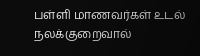பள்ளி மாணவர்கள் உடல் நலக்குறைவால்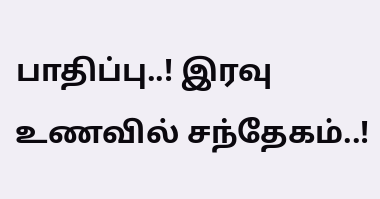பாதிப்பு..! இரவு உணவில் சந்தேகம்..!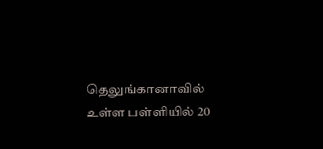தெலுங்கானாவில் உள்ள பள்ளியில் 20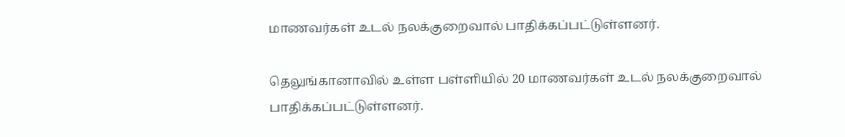மாணவர்கள் உடல் நலக்குறைவால் பாதிக்கப்பட்டுள்ளனர்.

தெலுங்கானாவில் உள்ள பள்ளியில் 20 மாணவர்கள் உடல் நலக்குறைவால் பாதிக்கப்பட்டுள்ளனர்.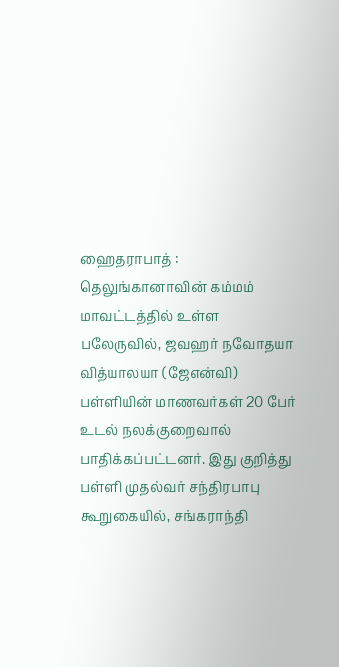ஹைதராபாத் : தெலுங்கானாவின் கம்மம் மாவட்டத்தில் உள்ள பலேருவில், ஜவஹர் நவோதயா வித்யாலயா (ஜேஎன்வி) பள்ளியின் மாணவர்கள் 20 பேர் உடல் நலக்குறைவால் பாதிக்கப்பட்டனர். இது குறித்து பள்ளி முதல்வர் சந்திரபாபு கூறுகையில், சங்கராந்தி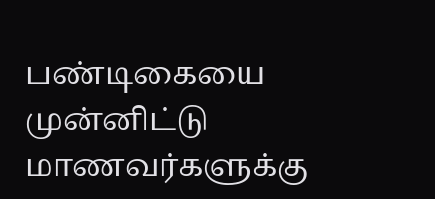பண்டிகையை முன்னிட்டு மாணவர்களுக்கு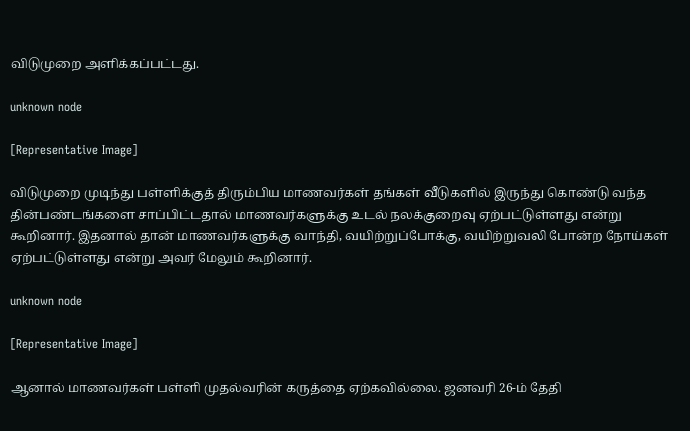விடுமுறை அளிக்கப்பட்டது.

unknown node

[Representative Image]

விடுமுறை முடிந்து பள்ளிக்குத் திரும்பிய மாணவர்கள் தங்கள் வீடுகளில் இருந்து கொண்டு வந்த தின்பண்டங்களை சாப்பிட்டதால் மாணவர்களுக்கு உடல் நலக்குறைவு ஏற்பட்டுள்ளது என்று கூறினார். இதனால் தான் மாணவர்களுக்கு வாந்தி, வயிற்றுப்போக்கு, வயிற்றுவலி போன்ற நோய்கள் ஏற்பட்டுள்ளது என்று அவர் மேலும் கூறினார்.

unknown node

[Representative Image]

ஆனால் மாணவர்கள் பள்ளி முதல்வரின் கருத்தை ஏற்கவில்லை. ஜனவரி 26-ம் தேதி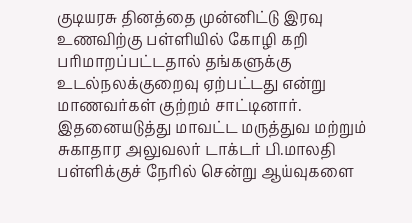குடியரசு தினத்தை முன்னிட்டு இரவு உணவிற்கு பள்ளியில் கோழி கறி பரிமாறப்பட்டதால் தங்களுக்கு உடல்நலக்குறைவு ஏற்பட்டது என்று மாணவர்கள் குற்றம் சாட்டினார். இதனையடுத்து மாவட்ட மருத்துவ மற்றும் சுகாதார அலுவலர் டாக்டர் பி.மாலதி பள்ளிக்குச் நேரில் சென்று ஆய்வுகளை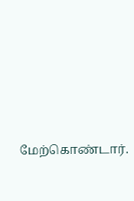மேற்கொண்டார்.